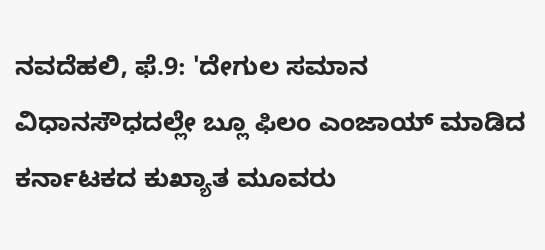ನವದೆಹಲಿ, ಫೆ.9: 'ದೇಗುಲ ಸಮಾನ ವಿಧಾನಸೌಧದಲ್ಲೇ ಬ್ಲೂ ಫಿಲಂ ಎಂಜಾಯ್ ಮಾಡಿದ ಕರ್ನಾಟಕದ ಕುಖ್ಯಾತ ಮೂವರು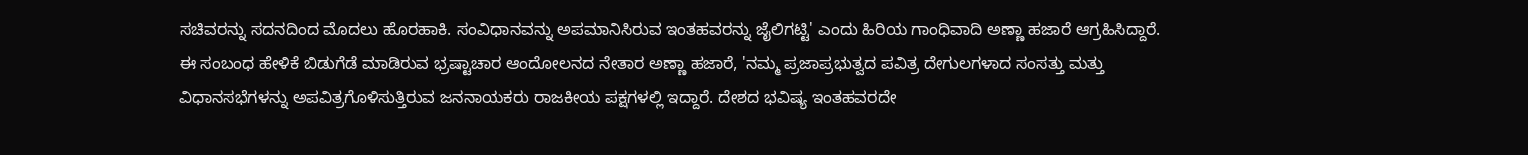ಸಚಿವರನ್ನು ಸದನದಿಂದ ಮೊದಲು ಹೊರಹಾಕಿ. ಸಂವಿಧಾನವನ್ನು ಅಪಮಾನಿಸಿರುವ ಇಂತಹವರನ್ನು ಜೈಲಿಗಟ್ಟಿ' ಎಂದು ಹಿರಿಯ ಗಾಂಧಿವಾದಿ ಅಣ್ಣಾ ಹಜಾರೆ ಆಗ್ರಹಿಸಿದ್ದಾರೆ.
ಈ ಸಂಬಂಧ ಹೇಳಿಕೆ ಬಿಡುಗೆಡೆ ಮಾಡಿರುವ ಭ್ರಷ್ಟಾಚಾರ ಆಂದೋಲನದ ನೇತಾರ ಅಣ್ಣಾ ಹಜಾರೆ, 'ನಮ್ಮ ಪ್ರಜಾಪ್ರಭುತ್ವದ ಪವಿತ್ರ ದೇಗುಲಗಳಾದ ಸಂಸತ್ತು ಮತ್ತು ವಿಧಾನಸಭೆಗಳನ್ನು ಅಪವಿತ್ರಗೊಳಿಸುತ್ತಿರುವ ಜನನಾಯಕರು ರಾಜಕೀಯ ಪಕ್ಷಗಳಲ್ಲಿ ಇದ್ದಾರೆ. ದೇಶದ ಭವಿಷ್ಯ ಇಂತಹವರದೇ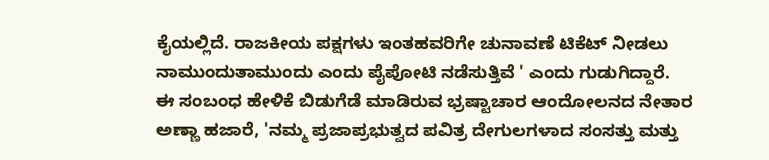ಕೈಯಲ್ಲಿದೆ. ರಾಜಕೀಯ ಪಕ್ಷಗಳು ಇಂತಹವರಿಗೇ ಚುನಾವಣೆ ಟಿಕೆಟ್ ನೀಡಲು ನಾಮುಂದುತಾಮುಂದು ಎಂದು ಪೈಪೋಟಿ ನಡೆಸುತ್ತಿವೆ ' ಎಂದು ಗುಡುಗಿದ್ದಾರೆ.
ಈ ಸಂಬಂಧ ಹೇಳಿಕೆ ಬಿಡುಗೆಡೆ ಮಾಡಿರುವ ಭ್ರಷ್ಟಾಚಾರ ಆಂದೋಲನದ ನೇತಾರ ಅಣ್ಣಾ ಹಜಾರೆ, 'ನಮ್ಮ ಪ್ರಜಾಪ್ರಭುತ್ವದ ಪವಿತ್ರ ದೇಗುಲಗಳಾದ ಸಂಸತ್ತು ಮತ್ತು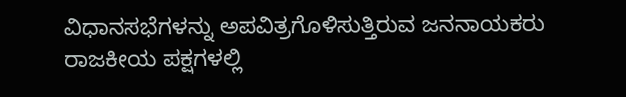ವಿಧಾನಸಭೆಗಳನ್ನು ಅಪವಿತ್ರಗೊಳಿಸುತ್ತಿರುವ ಜನನಾಯಕರು ರಾಜಕೀಯ ಪಕ್ಷಗಳಲ್ಲಿ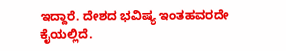ಇದ್ದಾರೆ. ದೇಶದ ಭವಿಷ್ಯ ಇಂತಹವರದೇ ಕೈಯಲ್ಲಿದೆ.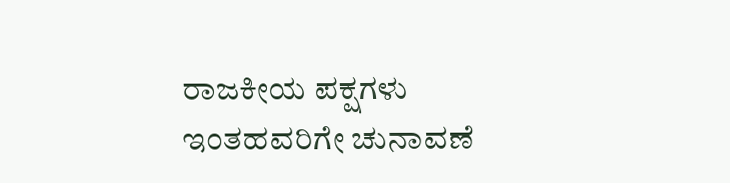ರಾಜಕೀಯ ಪಕ್ಷಗಳು ಇಂತಹವರಿಗೇ ಚುನಾವಣೆ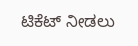ಟಿಕೆಟ್ ನೀಡಲು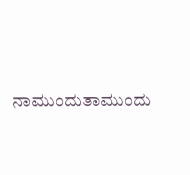ನಾಮುಂದುತಾಮುಂದು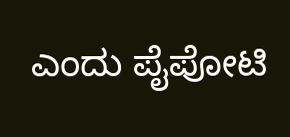ಎಂದು ಪೈಪೋಟಿ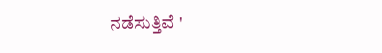ನಡೆಸುತ್ತಿವೆ '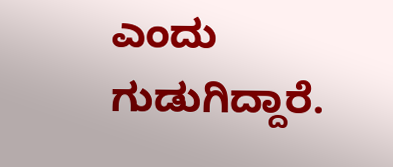ಎಂದು ಗುಡುಗಿದ್ದಾರೆ.